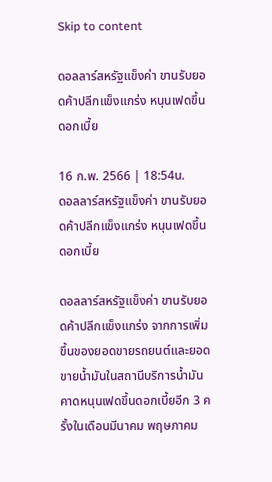Skip to content

ดอลลาร์สหรัฐแข็งค่า ขานรับยอดค้าปลีกแข็งแกร่ง หนุนเฟดขึ้นดอกเบี้ย

16 ก.พ. 2566 | 18:54น.
ดอลลาร์สหรัฐแข็งค่า ขานรับยอดค้าปลีกแข็งแกร่ง หนุนเฟดขึ้นดอกเบี้ย

ดอลลาร์สหรัฐแข็งค่า ขานรับยอดค้าปลีกแข็งแกร่ง จากการเพิ่มขึ้นของยอดขายรถยนต์และยอดขายน้ำมันในสถานีบริการน้ำมัน คาดหนุนเฟดขึ้นดอกเบี้ยอีก 3 ครั้งในเดือนมีนาคม พฤษภาคม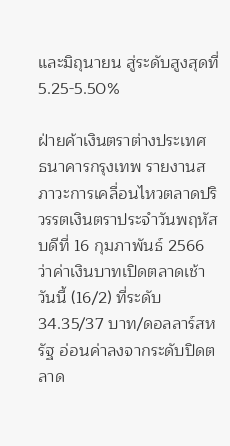และมิถุนายน สู่ระดับสูงสุดที่ 5.25-5.50%

ฝ่ายค้าเงินตราต่างประเทศ ธนาคารกรุงเทพ รายงานสภาวะการเคลื่อนไหวตลาดปริวรรตเงินตราประจำวันพฤหัสบดีที่ 16 กุมภาพันธ์ 2566 ว่าค่าเงินบาทเปิดตลาดเช้าวันนี้ (16/2) ที่ระดับ 34.35/37 บาท/ดอลลาร์สหรัฐ อ่อนค่าลงจากระดับปิดตลาด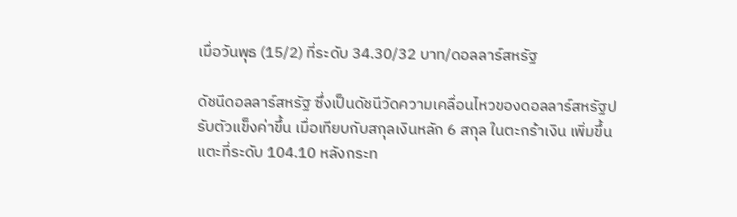เมื่อวันพุธ (15/2) ที่ระดับ 34.30/32 บาท/ดอลลาร์สหรัฐ

ดัชนีดอลลาร์สหรัฐ ซึ่งเป็นดัชนีวัดความเคลื่อนไหวของดอลลาร์สหรัฐปรับตัวแข็งค่าขึ้น เมื่อเทียบกับสกุลเงินหลัก 6 สกุล ในตะกร้าเงิน เพิ่มขึ้นแตะที่ระดับ 104.10 หลังกระท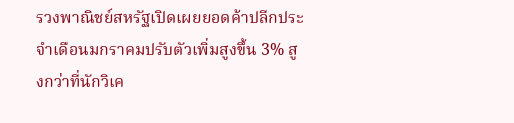รวงพาณิชย์สหรัฐเปิดเผยยอดค้าปลีกประจำเดือนมกราคมปรับตัวเพิ่มสูงขึ้น 3% สูงกว่าที่นักวิเค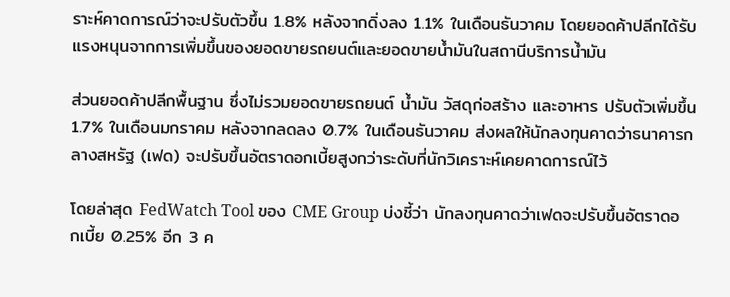ราะห์คาดการณ์ว่าจะปรับตัวขึ้น 1.8% หลังจากดิ่งลง 1.1% ในเดือนธันวาคม โดยยอดค้าปลีกได้รับแรงหนุนจากการเพิ่มขึ้นของยอดขายรถยนต์และยอดขายน้ำมันในสถานีบริการน้ำมัน

ส่วนยอดค้าปลีกพื้นฐาน ซึ่งไม่รวมยอดขายรถยนต์ น้ำมัน วัสดุก่อสร้าง และอาหาร ปรับตัวเพิ่มขึ้น 1.7% ในเดือนมกราคม หลังจากลดลง 0.7% ในเดือนธันวาคม ส่งผลให้นักลงทุนคาดว่าธนาคารกลางสหรัฐ (เฟด) จะปรับขึ้นอัตราดอกเบี้ยสูงกว่าระดับที่นักวิเคราะห์เคยคาดการณ์ไว้

โดยล่าสุด FedWatch Tool ของ CME Group บ่งชี้ว่า นักลงทุนคาดว่าเฟดจะปรับขึ้นอัตราดอกเบี้ย 0.25% อีก 3 ค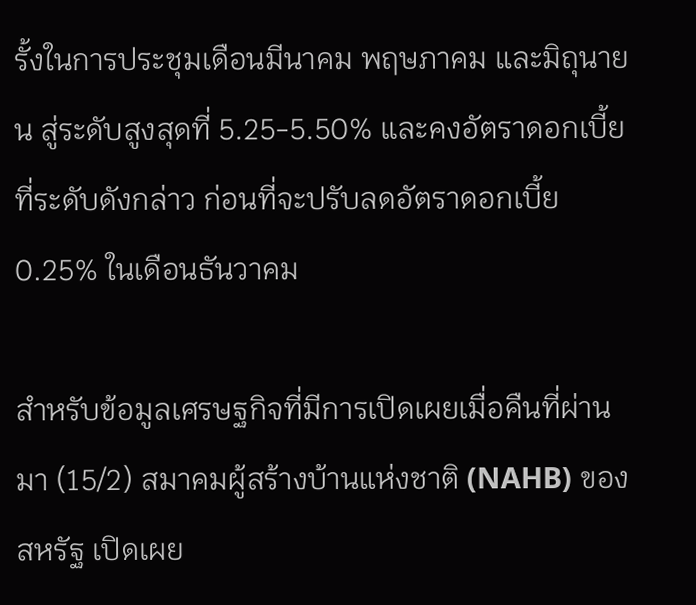รั้งในการประชุมเดือนมีนาคม พฤษภาคม และมิถุนายน สู่ระดับสูงสุดที่ 5.25-5.50% และคงอัตราดอกเบี้ยที่ระดับดังกล่าว ก่อนที่จะปรับลดอัตราดอกเบี้ย 0.25% ในเดือนธันวาคม

สำหรับข้อมูลเศรษฐกิจที่มีการเปิดเผยเมื่อคืนที่ผ่านมา (15/2) สมาคมผู้สร้างบ้านแห่งชาติ (NAHB) ของสหรัฐ เปิดเผย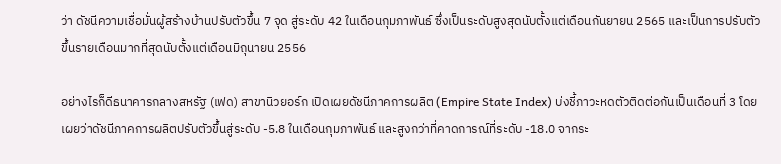ว่า ดัชนีความเชื่อมั่นผู้สร้างบ้านปรับตัวขึ้น 7 จุด สู่ระดับ 42 ในเดือนกุมภาพันธ์ ซึ่งเป็นระดับสูงสุดนับตั้งแต่เดือนกันยายน 2565 และเป็นการปรับตัวขึ้นรายเดือนมากที่สุดนับตั้งแต่เดือนมิถุนายน 2556

อย่างไรก็ดีธนาคารกลางสหรัฐ (เฟด) สาขานิวยอร์ก เปิดเผยดัชนีภาคการผลิต (Empire State Index) บ่งชี้ภาวะหดตัวติดต่อกันเป็นเดือนที่ 3 โดยเผยว่าดัชนีภาคการผลิตปรับตัวขึ้นสู่ระดับ -5.8 ในเดือนกุมภาพันธ์ และสูงกว่าที่คาดการณ์ที่ระดับ -18.0 จากระ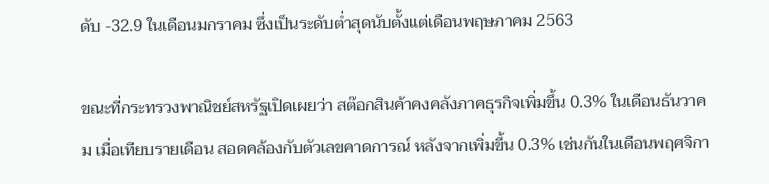ดับ -32.9 ในเดือนมกราคม ซึ่งเป็นระดับต่ำสุดนับตั้งแต่เดือนพฤษภาคม 2563

ขณะที่กระทรวงพาณิชย์สหรัฐเปิดเผยว่า สต๊อกสินค้าคงคลังภาคธุรกิจเพิ่มขึ้น 0.3% ในเดือนธันวาคม เมื่อเทียบรายเดือน สอดคล้องกับตัวเลขคาดการณ์ หลังจากเพิ่มขึ้น 0.3% เช่นกันในเดือนพฤศจิกา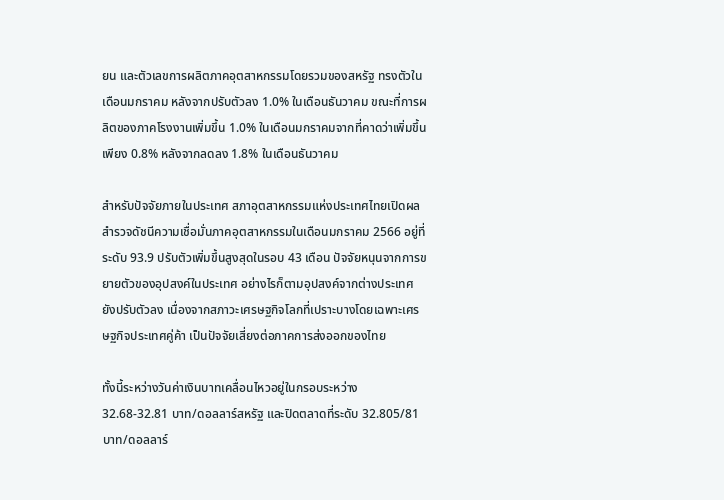ยน และตัวเลขการผลิตภาคอุตสาหกรรมโดยรวมของสหรัฐ ทรงตัวในเดือนมกราคม หลังจากปรับตัวลง 1.0% ในเดือนธันวาคม ขณะที่การผลิตของภาคโรงงานเพิ่มขึ้น 1.0% ในเดือนมกราคมจากที่คาดว่าเพิ่มขึ้นเพียง 0.8% หลังจากลดลง 1.8% ในเดือนธันวาคม

สำหรับปัจจัยภายในประเทศ สภาอุตสาหกรรมแห่งประเทศไทยเปิดผลสำรวจดัชนีความเชื่อมั่นภาคอุตสาหกรรมในเดือนมกราคม 2566 อยู่ที่ระดับ 93.9 ปรับตัวเพิ่มขึ้นสูงสุดในรอบ 43 เดือน ปัจจัยหนุนจากการขยายตัวของอุปสงค์ในประเทศ อย่างไรก็ตามอุปสงค์จากต่างประเทศยังปรับตัวลง เนื่องจากสภาวะเศรษฐกิจโลกที่เปราะบางโดยเฉพาะเศรษฐกิจประเทศคู่ค้า เป็นปัจจัยเสี่ยงต่อภาคการส่งออกของไทย

ทั้งนี้ระหว่างวันค่าเงินบาทเคลื่อนไหวอยู่ในกรอบระหว่าง 32.68-32.81 บาท/ดอลลาร์สหรัฐ และปิดตลาดที่ระดับ 32.805/81 บาท/ดอลลาร์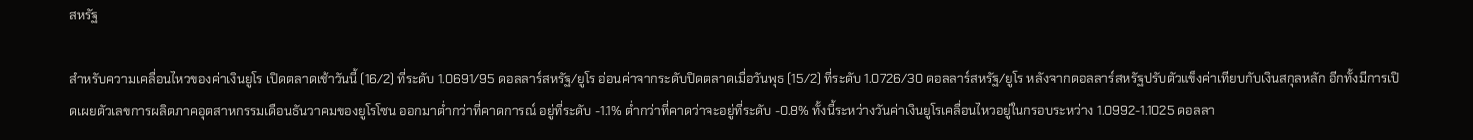สหรัฐ

สำหรับความเคลื่อนไหวของค่าเงินยูโร เปิดตลาดเช้าวันนี้ (16/2) ที่ระดับ 1.0691/95 ดอลลาร์สหรัฐ/ยูโร อ่อนค่าจากระดับปิดตลาดเมื่อวันพุธ (15/2) ที่ระดับ 1.0726/30 ดอลลาร์สหรัฐ/ยูโร หลังจากดอลลาร์สหรัฐปรับตัวแข็งค่าเทียบกับเงินสกุลหลัก อีกทั้งมีการเปิดเผยตัวเลขการผลิตภาคอุตสาหกรรมเดือนธันวาคมของยูโรโซน ออกมาต่ำกว่าที่คาดการณ์ อยู่ที่ระดับ -1.1% ต่ำกว่าที่คาดว่าจะอยู่ที่ระดับ -0.8% ทั้งนี้ระหว่างวันค่าเงินยูโรเคลื่อนไหวอยู่ในกรอบระหว่าง 1.0992-1.1025 ดอลลา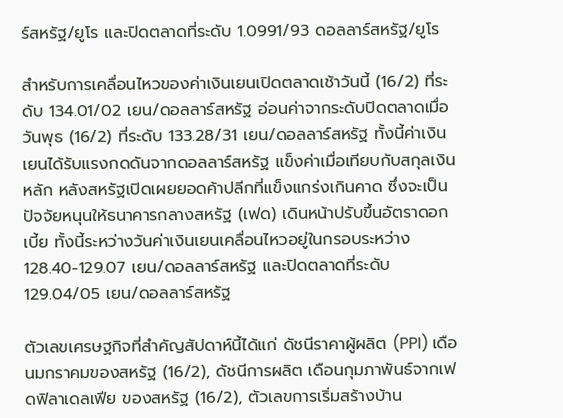ร์สหรัฐ/ยูโร และปิดตลาดที่ระดับ 1.0991/93 ดอลลาร์สหรัฐ/ยูโร

สำหรับการเคลื่อนไหวของค่าเงินเยนเปิดตลาดเช้าวันนี้ (16/2) ที่ระดับ 134.01/02 เยน/ดอลลาร์สหรัฐ อ่อนค่าจากระดับปิดตลาดเมื่อวันพุธ (16/2) ที่ระดับ 133.28/31 เยน/ดอลลาร์สหรัฐ ทั้งนี้ค่าเงินเยนได้รับแรงกดดันจากดอลลาร์สหรัฐ แข็งค่าเมื่อเทียบกับสกุลเงินหลัก หลังสหรัฐเปิดเผยยอดค้าปลีกที่แข็งแกร่งเกินคาด ซึ่งจะเป็นปัจจัยหนุนให้ธนาคารกลางสหรัฐ (เฟด) เดินหน้าปรับขึ้นอัตราดอกเบี้ย ทั้งนี้ระหว่างวันค่าเงินเยนเคลื่อนไหวอยู่ในกรอบระหว่าง 128.40-129.07 เยน/ดอลลาร์สหรัฐ และปิดตลาดที่ระดับ 129.04/05 เยน/ดอลลาร์สหรัฐ

ตัวเลขเศรษฐกิจที่สำคัญสัปดาห์นี้ได้แก่ ดัชนีราคาผู้ผลิต (PPI) เดือนมกราคมของสหรัฐ (16/2), ดัชนีการผลิต เดือนกุมภาพันธ์จากเฟดฟิลาเดลเฟีย ของสหรัฐ (16/2), ตัวเลขการเริ่มสร้างบ้าน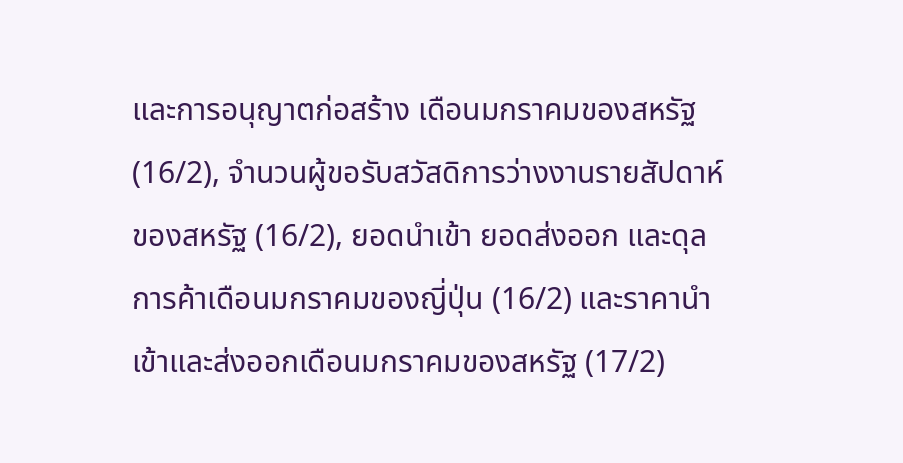และการอนุญาตก่อสร้าง เดือนมกราคมของสหรัฐ (16/2), จำนวนผู้ขอรับสวัสดิการว่างงานรายสัปดาห์ของสหรัฐ (16/2), ยอดนำเข้า ยอดส่งออก และดุลการค้าเดือนมกราคมของญี่ปุ่น (16/2) และราคานำเข้าและส่งออกเดือนมกราคมของสหรัฐ (17/2)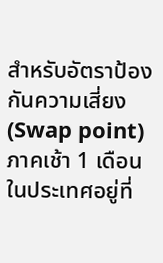สำหรับอัตราป้องกันความเสี่ยง (Swap point) ภาคเช้า 1 เดือนในประเทศอยู่ที่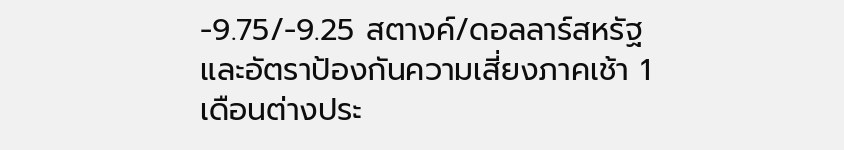-9.75/-9.25 สตางค์/ดอลลาร์สหรัฐ และอัตราป้องกันความเสี่ยงภาคเช้า 1 เดือนต่างประ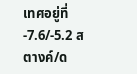เทศอยู่ที่ -7.6/-5.2 สตางค์/ด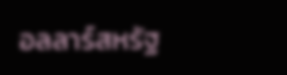อลลาร์สหรัฐ